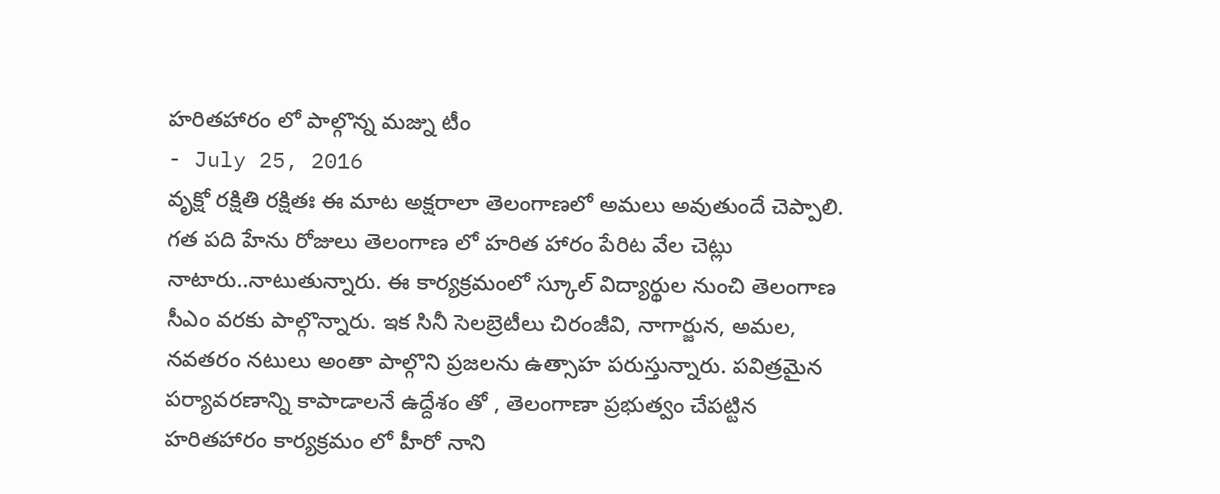హరితహారం లో పాల్గొన్న మజ్ను టీం
- July 25, 2016
వృక్షో రక్షితి రక్షితః ఈ మాట అక్షరాలా తెలంగాణలో అమలు అవుతుందే చెప్పాలి. గత పది హేను రోజులు తెలంగాణ లో హరిత హారం పేరిట వేల చెట్లు నాటారు..నాటుతున్నారు. ఈ కార్యక్రమంలో స్కూల్ విద్యార్థుల నుంచి తెలంగాణ సీఎం వరకు పాల్గొన్నారు. ఇక సినీ సెలబ్రెటీలు చిరంజీవి, నాగార్జున, అమల, నవతరం నటులు అంతా పాల్గొని ప్రజలను ఉత్సాహ పరుస్తున్నారు. పవిత్రమైన పర్యావరణాన్ని కాపాడాలనే ఉద్దేశం తో , తెలంగాణా ప్రభుత్వం చేపట్టిన హరితహారం కార్యక్రమం లో హీరో నాని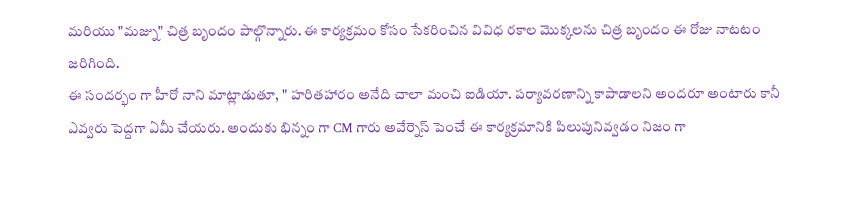మరియు "మజ్ను" చిత్ర బృందం పాల్గొన్నారు. ఈ కార్యక్రమం కోసం సేకరించిన వివిధ రకాల మొక్కలను చిత్ర బృందం ఈ రోజు నాటటం జరిగింది.
ఈ సందర్భం గా హీరో నాని మాట్లాడుతూ, " హరితహారం అనేది చాలా మంచి ఐడియా. పర్యావరణాన్ని కాపాడాలని అందరూ అంటారు కానీ ఎవ్వరు పెద్దగా ఏమీ చేయరు. అందుకు భిన్నం గా CM గారు అవేర్నెస్ పెంచే ఈ కార్యక్రమానికి పిలుపునివ్వడం నిజం గా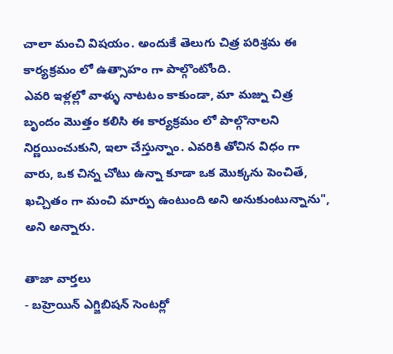చాలా మంచి విషయం. అందుకే తెలుగు చిత్ర పరిశ్రమ ఈ కార్యక్రమం లో ఉత్సాహం గా పాల్గొంటోంది.
ఎవరి ఇళ్లల్లో వాళ్ళు నాటటం కాకుండా, మా మజ్ను చిత్ర బృందం మొత్తం కలిసి ఈ కార్యక్రమం లో పాల్గొనాలని నిర్ణయించుకుని, ఇలా చేస్తున్నాం. ఎవరికి తోచిన విధం గా వారు, ఒక చిన్న చోటు ఉన్నా కూడా ఒక మొక్కను పెంచితే, ఖచ్చితం గా మంచి మార్పు ఉంటుంది అని అనుకుంటున్నాను", అని అన్నారు.

తాజా వార్తలు
- బహ్రెయిన్ ఎగ్జిబిషన్ సెంటర్లో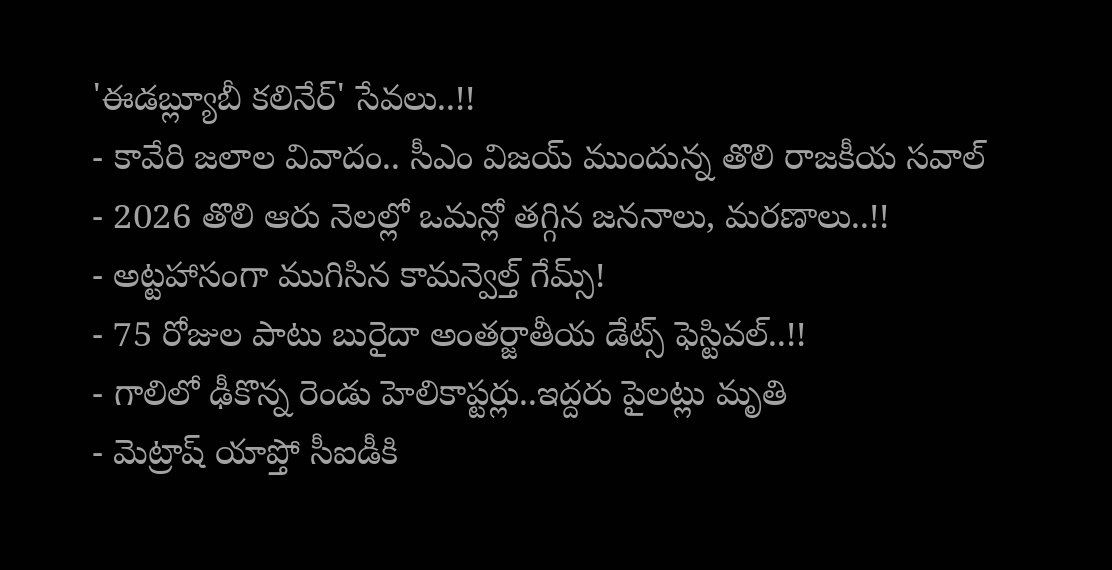'ఈడబ్ల్యూబీ కలినేర్' సేవలు..!!
- కావేరి జలాల వివాదం.. సీఎం విజయ్ ముందున్న తొలి రాజకీయ సవాల్
- 2026 తొలి ఆరు నెలల్లో ఒమన్లో తగ్గిన జననాలు, మరణాలు..!!
- అట్టహాసంగా ముగిసిన కామన్వెల్త్ గేమ్స్!
- 75 రోజుల పాటు బురైదా అంతర్జాతీయ డేట్స్ ఫెస్టివల్..!!
- గాలిలో ఢీకొన్న రెండు హెలికాప్టర్లు..ఇద్దరు పైలట్లు మృతి
- మెట్రాష్ యాప్తో సీఐడీకి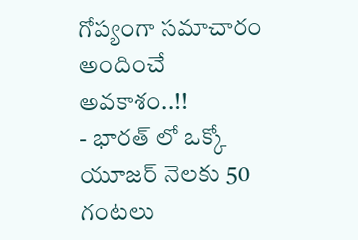గోప్యంగా సమాచారం అందించే అవకాశం..!!
- భారత్ లో ఒక్కో యూజర్ నెలకు 50 గంటలు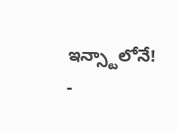ఇన్స్టాలోనే!
-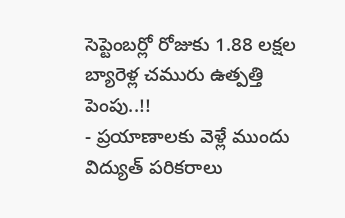సెప్టెంబర్లో రోజుకు 1.88 లక్షల బ్యారెళ్ల చమురు ఉత్పత్తి పెంపు..!!
- ప్రయాణాలకు వెళ్లే ముందు విద్యుత్ పరికరాలు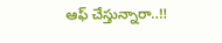ఆఫ్ చేస్తున్నారా..!!